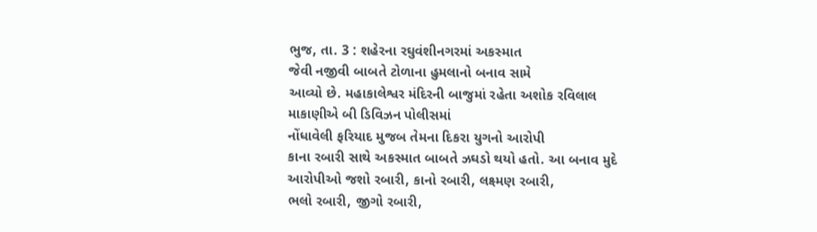ભુજ, તા. 3 : શહેરના રઘુવંશીનગરમાં અકસ્માત
જેવી નજીવી બાબતે ટોળાના હુમલાનો બનાવ સામે
આવ્યો છે. મહાકાલેશ્વર મંદિરની બાજુમાં રહેતા અશોક રવિલાલ માકાણીએ બી ડિવિઝન પોલીસમાં
નોંધાવેલી ફરિયાદ મુજબ તેમના દિકરા યુગનો આરોપી
કાના રબારી સાથે અકસ્માત બાબતે ઝઘડો થયો હતો. આ બનાવ મુદે આરોપીઓ જશો રબારી, કાનો રબારી, લક્ષ્મણ રબારી,
ભલો રબારી, જીગો રબારી,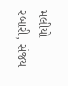મલીયો
રબારી, સંજય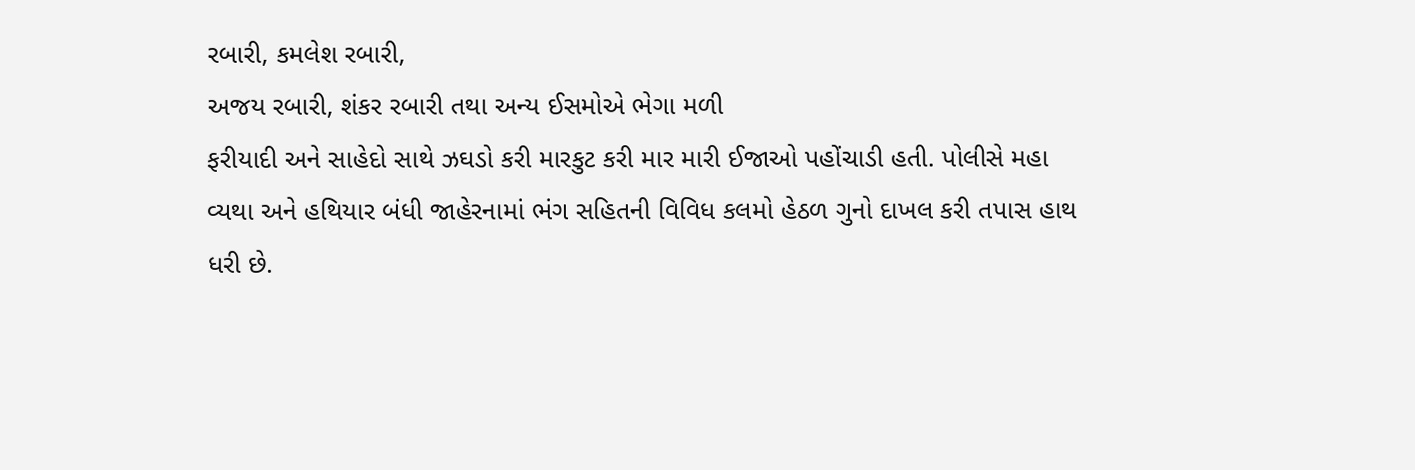રબારી, કમલેશ રબારી,
અજય રબારી, શંકર રબારી તથા અન્ય ઈસમોએ ભેગા મળી
ફરીયાદી અને સાહેદો સાથે ઝઘડો કરી મારકુટ કરી માર મારી ઈજાઓ પહોંચાડી હતી. પોલીસે મહા
વ્યથા અને હથિયાર બંધી જાહેરનામાં ભંગ સહિતની વિવિધ કલમો હેઠળ ગુનો દાખલ કરી તપાસ હાથ
ધરી છે.